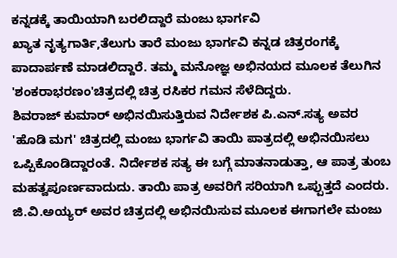ಕನ್ನಡಕ್ಕೆ ತಾಯಿಯಾಗಿ ಬರಲಿದ್ದಾರೆ ಮಂಜು ಭಾರ್ಗವಿ
ಖ್ಯಾತ ನೃತ್ಯಗಾರ್ತಿ,ತೆಲುಗು ತಾರೆ ಮಂಜು ಭಾರ್ಗವಿ ಕನ್ನಡ ಚಿತ್ರರಂಗಕ್ಕೆ ಪಾದಾರ್ಪಣೆ ಮಾಡಲಿದ್ದಾರೆ. ತಮ್ಮ ಮನೋಜ್ಞ ಅಭಿನಯದ ಮೂಲಕ ತೆಲುಗಿನ 'ಶಂಕರಾಭರಣಂ'ಚಿತ್ರದಲ್ಲಿ ಚಿತ್ರ ರಸಿಕರ ಗಮನ ಸೆಳೆದಿದ್ದರು.
ಶಿವರಾಜ್ ಕುಮಾರ್ ಅಭಿನಯಿಸುತ್ತಿರುವ ನಿರ್ದೇಶಕ ಪಿ.ಎನ್.ಸತ್ಯ ಅವರ 'ಹೊಡಿ ಮಗ' ಚಿತ್ರದಲ್ಲಿ ಮಂಜು ಭಾರ್ಗವಿ ತಾಯಿ ಪಾತ್ರದಲ್ಲಿ ಅಭಿನಯಿಸಲು ಒಪ್ಪಿಕೊಂಡಿದ್ದಾರಂತೆ. ನಿರ್ದೇಶಕ ಸತ್ಯ ಈ ಬಗ್ಗೆ ಮಾತನಾಡುತ್ತಾ, ಆ ಪಾತ್ರ ತುಂಬ ಮಹತ್ವಪೂರ್ಣವಾದುದು. ತಾಯಿ ಪಾತ್ರ ಅವರಿಗೆ ಸರಿಯಾಗಿ ಒಪ್ಪುತ್ತದೆ ಎಂದರು.
ಜಿ.ವಿ.ಅಯ್ಯರ್ ಅವರ ಚಿತ್ರದಲ್ಲಿ ಅಭಿನಯಿಸುವ ಮೂಲಕ ಈಗಾಗಲೇ ಮಂಜು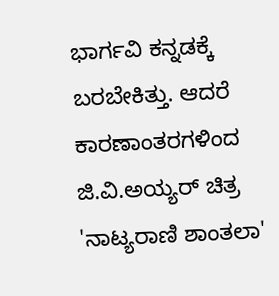ಭಾರ್ಗವಿ ಕನ್ನಡಕ್ಕೆ ಬರಬೇಕಿತ್ತು. ಆದರೆ ಕಾರಣಾಂತರಗಳಿಂದ ಜಿ.ವಿ.ಅಯ್ಯರ್ ಚಿತ್ರ 'ನಾಟ್ಯರಾಣಿ ಶಾಂತಲಾ'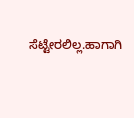ಸೆಟ್ಟೇರಲಿಲ್ಲ.ಹಾಗಾಗಿ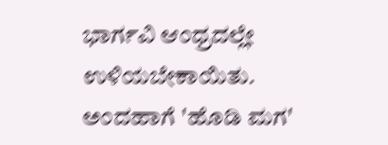ಭಾರ್ಗವಿ ಆಂಧ್ರದಲ್ಲೇ ಉಳಿಯಬೇಕಾಯಿತು. ಅಂದಹಾಗೆ 'ಹೊಡಿ ಮಗ'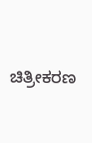ಚಿತ್ರೀಕರಣ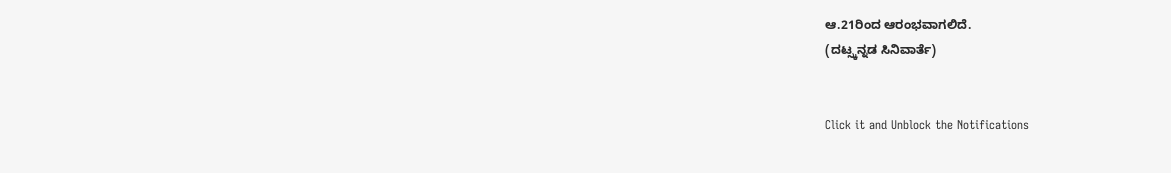ಆ.21ರಿಂದ ಆರಂಭವಾಗಲಿದೆ.
(ದಟ್ಸ್ಕನ್ನಡ ಸಿನಿವಾರ್ತೆ)


Click it and Unblock the Notifications